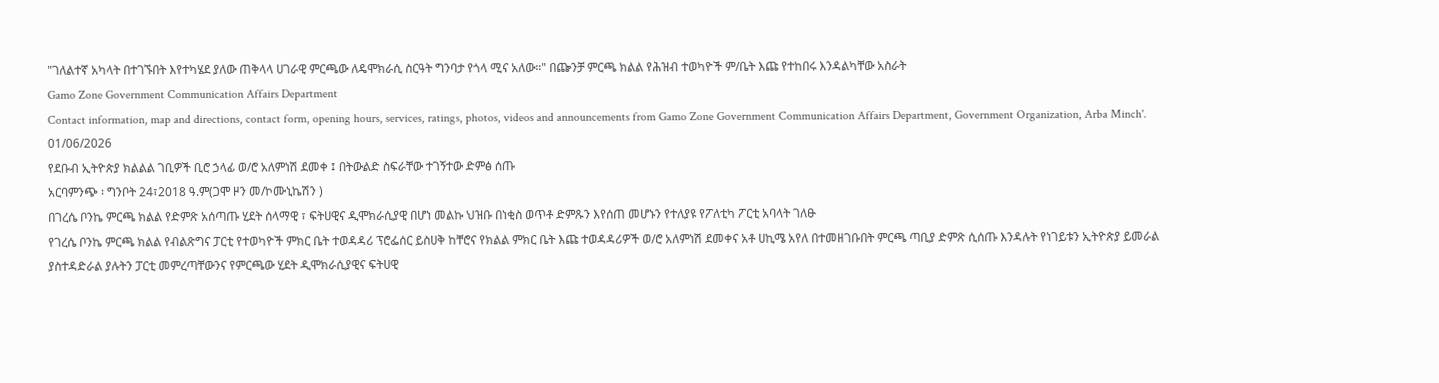"ገለልተኛ አካላት በተገኙበት እየተካሄደ ያለው ጠቅላላ ሀገራዊ ምርጫው ለዴሞክራሲ ስርዓት ግንባታ የጎላ ሚና አለው።" በጬንቻ ምርጫ ክልል የሕዝብ ተወካዮች ም/ቤት እጩ የተከበሩ እንዳልካቸው አስራት
Gamo Zone Government Communication Affairs Department
Contact information, map and directions, contact form, opening hours, services, ratings, photos, videos and announcements from Gamo Zone Government Communication Affairs Department, Government Organization, Arba Minch'.
01/06/2026
የደቡብ ኢትዮጵያ ክልልል ገቢዎች ቢሮ ኃላፊ ወ/ሮ አለምነሽ ደመቀ ፤ በትውልድ ስፍራቸው ተገኝተው ድምፅ ሰጡ
አርባምንጭ ፡ ግንቦት 24፣2018 ዓ.ም(ጋሞ ዞን መ/ኮሙኒኬሽን )
በገረሴ ቦንኬ ምርጫ ክልል የድምጽ አሰጣጡ ሂደት ሰላማዊ ፣ ፍትሀዊና ዲሞክራሲያዊ በሆነ መልኩ ህዝቡ በነቂስ ወጥቶ ድምጹን እየሰጠ መሆኑን የተለያዩ የፖለቲካ ፖርቲ አባላት ገለፁ
የገረሴ ቦንኬ ምርጫ ክልል የብልጽግና ፓርቲ የተወካዮች ምክር ቤት ተወዳዳሪ ፕሮፌሰር ይስሀቅ ከቸሮና የክልል ምክር ቤት እጩ ተወዳዳሪዎች ወ/ሮ አለምነሽ ደመቀና አቶ ሀኪሜ አየለ በተመዘገቡበት ምርጫ ጣቢያ ድምጽ ሲሰጡ እንዳሉት የነገይቱን ኢትዮጵያ ይመራል ያስተዳድራል ያሉትን ፓርቲ መምረጣቸውንና የምርጫው ሂደት ዲሞክራሲያዊና ፍትሀዊ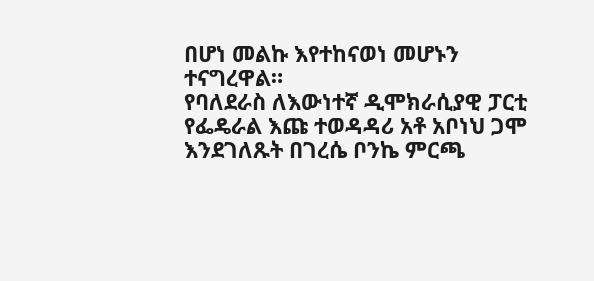በሆነ መልኩ እየተከናወነ መሆኑን ተናግረዋል።
የባለደራስ ለእውነተኛ ዲሞክራሲያዊ ፓርቲ የፌዴራል እጩ ተወዳዳሪ አቶ አቦነህ ጋሞ እንደገለጹት በገረሴ ቦንኬ ምርጫ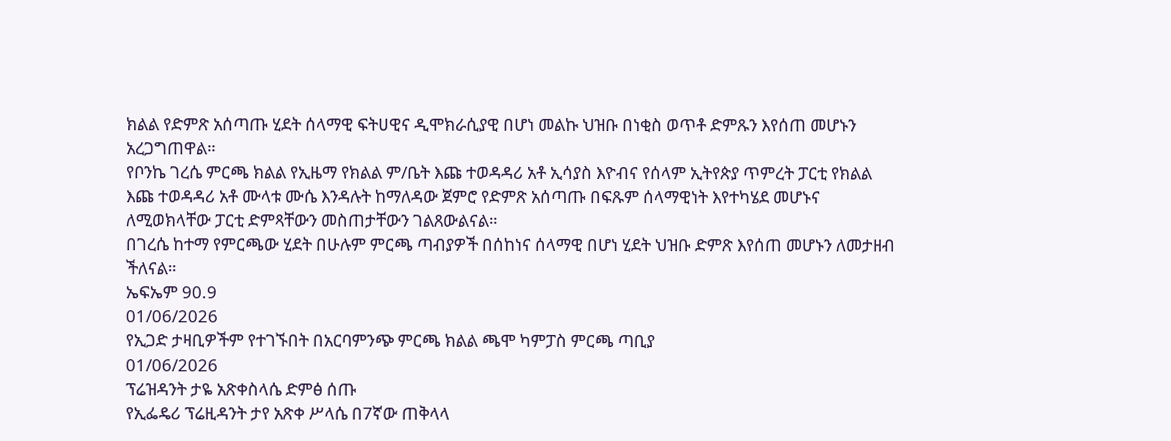ክልል የድምጽ አሰጣጡ ሂደት ሰላማዊ ፍትሀዊና ዲሞክራሲያዊ በሆነ መልኩ ህዝቡ በነቂስ ወጥቶ ድምጹን እየሰጠ መሆኑን አረጋግጠዋል።
የቦንኬ ገረሴ ምርጫ ክልል የኢዜማ የክልል ም/ቤት እጩ ተወዳዳሪ አቶ ኢሳያስ እዮብና የሰላም ኢትየጵያ ጥምረት ፓርቲ የክልል እጩ ተወዳዳሪ አቶ ሙላቱ ሙሴ እንዳሉት ከማለዳው ጀምሮ የድምጽ አሰጣጡ በፍጹም ሰላማዊነት እየተካሄደ መሆኑና ለሚወክላቸው ፓርቲ ድምጻቸውን መስጠታቸውን ገልጸውልናል።
በገረሴ ከተማ የምርጫው ሂደት በሁሉም ምርጫ ጣብያዎች በሰከነና ሰላማዊ በሆነ ሂደት ህዝቡ ድምጽ እየሰጠ መሆኑን ለመታዘብ ችለናል።
ኤፍኤም 90.9
01/06/2026
የኢጋድ ታዛቢዎችም የተገኙበት በአርባምንጭ ምርጫ ክልል ጫሞ ካምፓስ ምርጫ ጣቢያ
01/06/2026
ፕሬዝዳንት ታዬ አጽቀስላሴ ድምፅ ሰጡ
የኢፌዴሪ ፕሬዚዳንት ታየ አጽቀ ሥላሴ በ7ኛው ጠቅላላ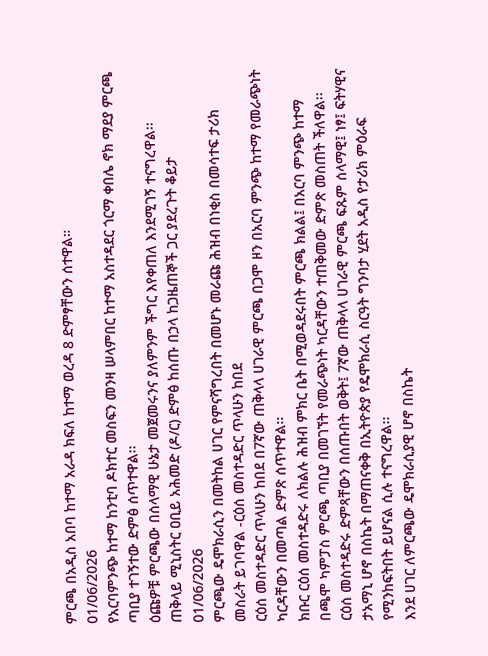ምርጫ በአዲስ አበባ ከተማ አራዳ ክፍለ ከተማ ወረዳ 8 ድምፃቸውን ሰተዋል።
01/06/2026
የአርባምንጭ ከተማ ከንቲባ ዶክተር መስፍን መንዛ ሠላምበር ከተማ አስተዳደር ጎርማ ቀበሌ ኖክ ማደያ ምርጫ ጣቢያ ተገኝተው ድምፅ ሰጥተዋል፡፡
ዕጩዎቹ ምርጫው በሰላማዊ ሁኔታ መጀመሩንና ያለምንም ችግር እየቀጠለ እንደሚገኝ ተናግረዋል፡፡
ጠቅላይ ሚኒስትር ዐቢይ አሕመድ (ዶ/ር) ድምፅ ከሰጡ በኃላ ከጋዜጠኞች ጋር ያደረጉት ቆይታ
01/06/2026
ምርጫው ዴሞክራሲን በመትከል ሀገር የምናሻግረበት በመሆኑ መራጩ ሕዝብ በነቂስ በመሳተፍ ታሪክ መስራት ይገባዋል -ርዕሰ መስተዳድር ጥላሁን ከበደ
ርዕሰ መስተዳድር ጥላሁን ከበደ በ7ኛው ጠቅላላ ሀገራዊ ምርጫ በጋሞ ዞን በአርባ ምንጭ ከተማ የመራጭነት ካርዳቸውን በመጣል ድምጽ ሰጥተዋል፡፡
ክቡር ርዕሰ መስተዳድሩ ለክልሉ ሕዝብ ምክር ቤት በሚወዳደሩበት ምርጫ ክልል፤ በአርባ ምንጭ ከተማ በጫሞ ካምፓስ ምርጫ ጣቢያ በመገኘት የመራጭነት ካርዳቸውን ተጠቅመው ድምጽ መስጠት ችለዋል፡፡
ርዕሰ መስተዳድሩ ድምጻቸውን በሰጡበት ወቅት፤ 7ኛው ጠቅላላ ሀገራዊ ምርጫ ፍጹም ሰላማዊ፤ ነፃ፤ ፍትሃዊና ታአማኒ ሆኖ በስኬት በማጠናቀቅ በኢትዮጵያ የዴሞክራሲ ስርዓት ግንባታ ሂደት አዲስ የታሪክ ምዕራፍ የሚንከፍትበት ይሆናል ሲሉ ተናግረዋል፡፡
እንደ ሀገር ለምርጫው ዴሞክራሲያዊ ሆኖ በስኬት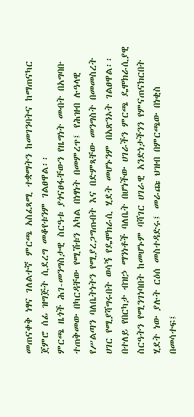መጠናቀቅ ነፃና ገለልተኛ ምርጫ አስፈጻሚ ተቋማትን ከመገንባትና ከማጠናካር ጀምሮ ሰፊ ዝግጅት ሲደረግ መቆየቱንም ገልፀዋል፡፡
ምርጫ ዜጎች ሕገ-መንግስታዊ ስርዓቱ ያጎናፀፋቸውን የዜግነት መብት በአግባቡ ተጠቅመው በካርዳቸው የሚሽቱን አካል በነፃነት በመምረጥ፤ የሕዝብ ሉዓላዊ የሥልጣን ባለቤትነትን የሚያረጋግጡበት እና በድምጻቸው መንግስት በመመስረት ሀገር የሚያሻግሩበት ወሳኝ የዴሞክራሲ ሂደት መሆኑንም በአጽንኦት ገልፀዋል፡፡
በተለይ የበርካታ ብዝኃ ማንነቶች ባለቤት በሆነችው ሀገራችን ምርጫ ዴሞክራሲያዊ ስርዓትን የሚንገነባበት ከመሆኑም ባሻገር ሀገራዊ አንድነታችንን የምናጠናክርበት ሂደት ነው ያሉት ርዕሰ መስተዳድሩ፤ መራጩ ህዝብ በምርጫው በነቂስ በመሳተፍ፤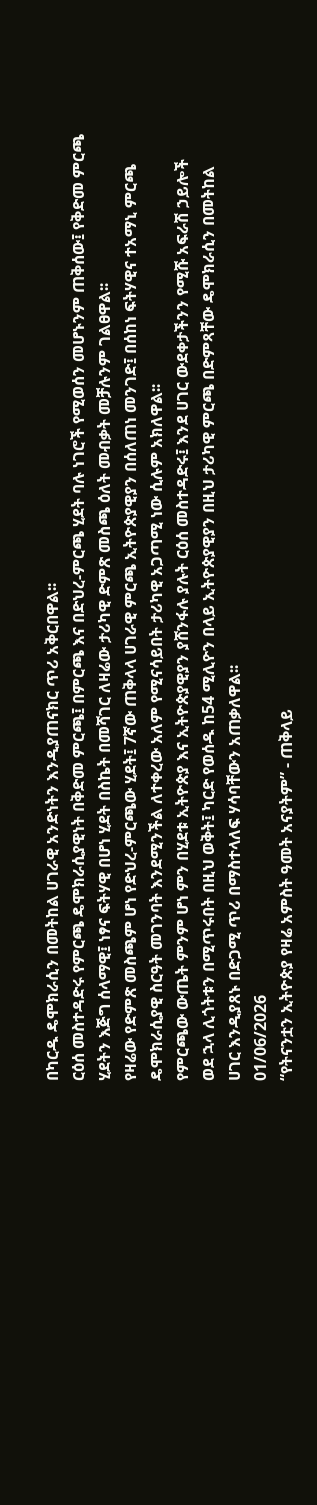በካርዱ ዴሞክራሲን በመትከል ሀገራዊ አንድነትን እንዲያጠናክር ጥሪ አቅርበዋል፡፡
ርዕሰ መስተዳድሩ የምርጫ ዴሞክራሲያዊነት በቅድመ ምርጫ፤ በምርጫ እና በድህረ-ምርጫ ሂደት ባሉ ነገሮች የሚወሰን መሆኑንም ጠቅሰው፤ የቅድመ ምርጫ ሂደትን እጅግ ሰላማዊ፤ ነፃና ፍትሃዊ በሆነ ሂደት በስኬት በመሻገር ለዛሬው ታሪካዊ ድምጽ መስጫ ዕለት መብቃት መቻሉንም ገልፀዋል፡፡
የዛሬው የድምጽ መስጫም ሆነ የድህረ-ምርጫው ሂደት፤ 7ኛው ጠቅላላ ሀገራዊ ምርጫ ኢትዮጵያዊያን በሰለጠነ መንገድ፤ በሰከነ ፍትሃዊና ተአማኒ ምርጫ ዴሞክራሲያዊ ስርዓት መገንባት እንደሚንችል ለተቀረው አለም የሚናሳይበት ታሪካዊ አጋጣሚ ነው ሲሉም አክለዋል፡፡
የምርጫው ውጤት ምንም ሆነ ምን በሂደቱ ኢትዮጵያ እና ኢትዮጵያዊያን ያሸንፋሉ ያሉት ርዕሰ መስተዳድሩ፤ እንደ ሀገር ውደቀታችንን የሚሹ አፍራሽ ኃይሎች ወደ ኋላ ሊጎትቱን በሚጥሩበት በዚህ ወቅት፤ ካርድ የወሰዱ ከ54 ሚሊዮን በላይ ኢትዮጵያዊያን በዚህ ታሪካዊ ምርጫ በድምጻቸው ዴሞክራሲን በመትከል ሀገር እንዲያጸኑ በድጋሚ ጥሪ በማስተላለፍ ሃሳባቸውን አጠቃለዋል፡፡
01/06/2026
“የትናንቷን ኢትዮጵያ የዛሬ አምስት ዓመት አናያትም” - ጠቅላይ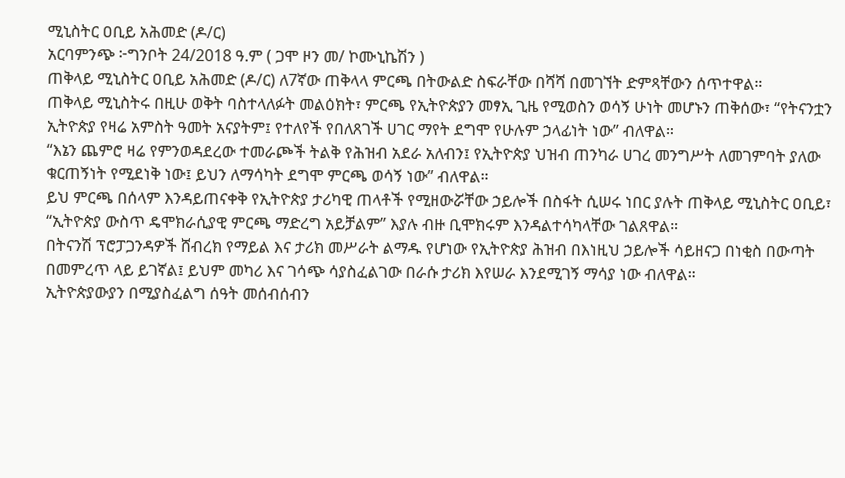ሚኒስትር ዐቢይ አሕመድ (ዶ/ር)
አርባምንጭ ፦ግንቦት 24/2018 ዓ.ም ( ጋሞ ዞን መ/ ኮሙኒኬሽን )
ጠቅላይ ሚኒስትር ዐቢይ አሕመድ (ዶ/ር) ለ7ኛው ጠቅላላ ምርጫ በትውልድ ስፍራቸው በሻሻ በመገኘት ድምጻቸውን ሰጥተዋል።
ጠቅላይ ሚኒስትሩ በዚሁ ወቅት ባስተላለፉት መልዕክት፣ ምርጫ የኢትዮጵያን መፃኢ ጊዜ የሚወስን ወሳኝ ሁነት መሆኑን ጠቅሰው፣ “የትናንቷን ኢትዮጵያ የዛሬ አምስት ዓመት አናያትም፤ የተለየች የበለጸገች ሀገር ማየት ደግሞ የሁሉም ኃላፊነት ነው” ብለዋል።
“እኔን ጨምሮ ዛሬ የምንወዳደረው ተመራጮች ትልቅ የሕዝብ አደራ አለብን፤ የኢትዮጵያ ህዝብ ጠንካራ ሀገረ መንግሥት ለመገምባት ያለው ቁርጠኝነት የሚደነቅ ነው፤ ይህን ለማሳካት ደግሞ ምርጫ ወሳኝ ነው” ብለዋል።
ይህ ምርጫ በሰላም እንዳይጠናቀቅ የኢትዮጵያ ታሪካዊ ጠላቶች የሚዘውሯቸው ኃይሎች በስፋት ሲሠሩ ነበር ያሉት ጠቅላይ ሚኒስትር ዐቢይ፣ “ኢትዮጵያ ውስጥ ዴሞክራሲያዊ ምርጫ ማድረግ አይቻልም” እያሉ ብዙ ቢሞክሩም እንዳልተሳካላቸው ገልጸዋል።
በትናንሽ ፕሮፓጋንዳዎች ሸብረክ የማይል እና ታሪክ መሥራት ልማዱ የሆነው የኢትዮጵያ ሕዝብ በእነዚህ ኃይሎች ሳይዘናጋ በነቂስ በውጣት በመምረጥ ላይ ይገኛል፤ ይህም መካሪ እና ገሳጭ ሳያስፈልገው በራሱ ታሪክ እየሠራ እንደሚገኝ ማሳያ ነው ብለዋል።
ኢትዮጵያውያን በሚያስፈልግ ሰዓት መሰብሰብን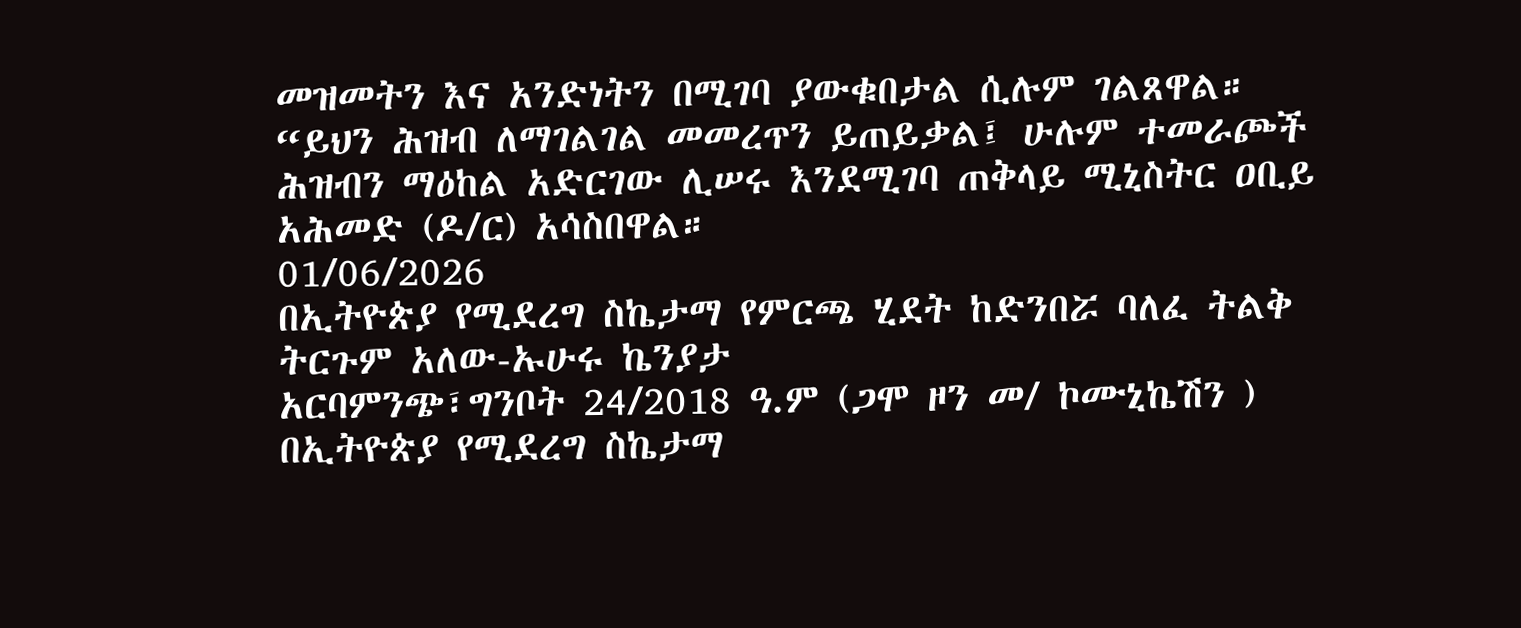መዝመትን እና አንድነትን በሚገባ ያውቁበታል ሲሉም ገልጸዋል።
“ይህን ሕዝብ ለማገልገል መመረጥን ይጠይቃል፤ ሁሉም ተመራጮች ሕዝብን ማዕከል አድርገው ሊሠሩ እንደሚገባ ጠቅላይ ሚኒስትር ዐቢይ አሕመድ (ዶ/ር) አሳስበዋል።
01/06/2026
በኢትዮጵያ የሚደረግ ስኬታማ የምርጫ ሂደት ከድንበሯ ባለፈ ትልቅ ትርጉም አለው-ኡሁሩ ኬንያታ
አርባምንጭ፣ግንቦት 24/2018 ዓ.ም (ጋሞ ዞን መ/ ኮሙኒኬሽን )
በኢትዮጵያ የሚደረግ ስኬታማ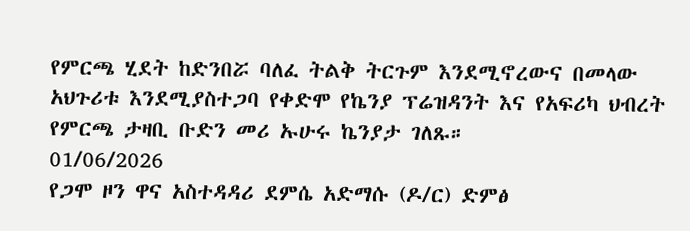የምርጫ ሂደት ከድንበሯ ባለፈ ትልቅ ትርጉም እንደሚኖረውና በመላው አህጉሪቱ እንደሚያስተጋባ የቀድሞ የኬንያ ፕሬዝዳንት እና የአፍሪካ ህብረት የምርጫ ታዛቢ ቡድን መሪ ኡሁሩ ኬንያታ ገለጹ።
01/06/2026
የጋሞ ዞን ዋና አስተዳዳሪ ደምሴ አድማሱ (ዶ/ር) ድምፅ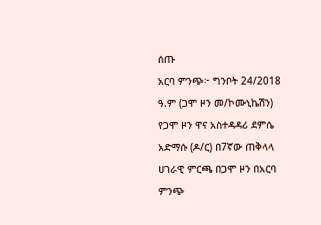ሰጡ
አርባ ምንጭ፦ ግንቦት 24/2018 ዓ.ም (ጋሞ ዞን መ/ኮሙኒኬሽን)
የጋሞ ዞን ዋና አስተዳዳሪ ደምሴ አድማሱ (ዶ/ር) በ7ኛው ጠቅላላ ሀገራዊ ምርጫ በጋሞ ዞን በአርባ ምንጭ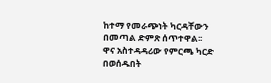ከተማ የመራጭነት ካርዳቸውን በመጣል ድምጽ ሰጥተዋል፡፡
ዋና አስተዳዳሪው የምርጫ ካርድ በወሰዱበት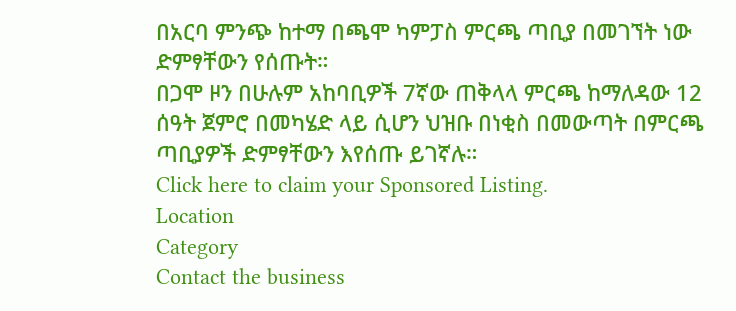በአርባ ምንጭ ከተማ በጫሞ ካምፓስ ምርጫ ጣቢያ በመገኘት ነው ድምፃቸውን የሰጡት።
በጋሞ ዞን በሁሉም አከባቢዎች 7ኛው ጠቅላላ ምርጫ ከማለዳው 12 ሰዓት ጀምሮ በመካሄድ ላይ ሲሆን ህዝቡ በነቂስ በመውጣት በምርጫ ጣቢያዎች ድምፃቸውን እየሰጡ ይገኛሉ።
Click here to claim your Sponsored Listing.
Location
Category
Contact the business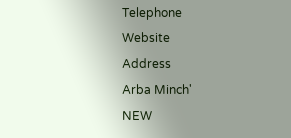Telephone
Website
Address
Arba Minch'
NEW